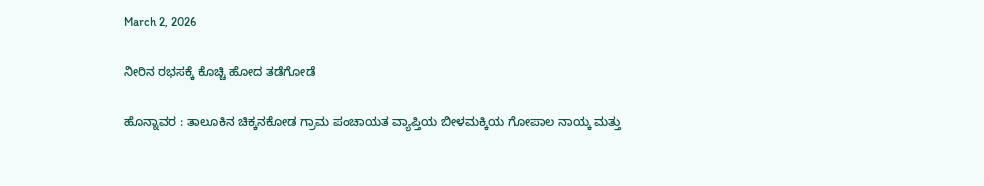March 2, 2026

ನೀರಿನ ರಭಸಕ್ಕೆ ಕೊಚ್ಚಿ ಹೋದ ತಡೆಗೋಡೆ

ಹೊನ್ನಾವರ : ತಾಲೂಕಿನ ಚಿಕ್ಕನಕೋಡ ಗ್ರಾಮ ಪಂಚಾಯತ ವ್ಯಾಪ್ತಿಯ ಬೀಳಮಕ್ಕಿಯ ಗೋಪಾಲ ನಾಯ್ಕ ಮತ್ತು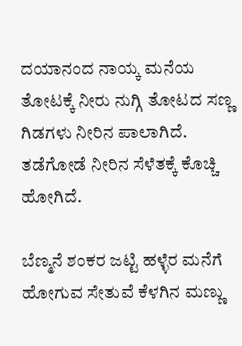ದಯಾನಂದ ನಾಯ್ಕ ಮನೆಯ ತೋಟಕ್ಕೆ ನೀರು ನುಗ್ಗಿ ತೋಟದ ಸಣ್ಣ ಗಿಡಗಳು ನೀರಿನ ಪಾಲಾಗಿದೆ. ತಡೆಗೋಡೆ ನೀರಿನ ಸೆಳೆತಕ್ಕೆ ಕೊಚ್ಚಿ ಹೋಗಿದೆ.

ಬೆಣ್ಮನೆ ಶಂಕರ ಜಟ್ಟಿ ಹಳ್ಳೆರ ಮನೆಗೆ ಹೋಗುವ ಸೇತುವೆ ಕೆಳಗಿನ ಮಣ್ಣು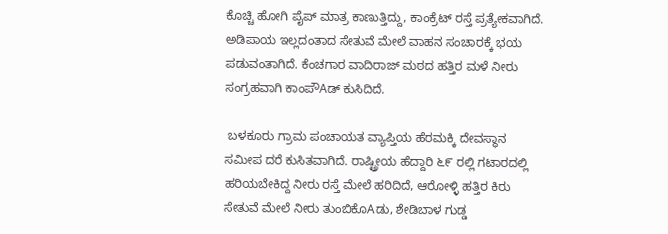ಕೊಚ್ಚಿ ಹೋಗಿ ಪೈಪ್ ಮಾತ್ರ ಕಾಣುತ್ತಿದ್ದು, ಕಾಂಕ್ರೆಟ್ ರಸ್ತೆ ಪ್ರತ್ಯೇಕವಾಗಿದೆ. ಅಡಿಪಾಯ ಇಲ್ಲದಂತಾದ ಸೇತುವೆ ಮೇಲೆ ವಾಹನ ಸಂಚಾರಕ್ಕೆ ಭಯ ಪಡುವಂತಾಗಿದೆ. ಕೆಂಚಗಾರ ವಾದಿರಾಜ್ ಮಠದ ಹತ್ತಿರ ಮಳೆ ನೀರು ಸಂಗ್ರಹವಾಗಿ ಕಾಂಪೌAಡ್ ಕುಸಿದಿದೆ.

 ಬಳಕೂರು ಗ್ರಾಮ ಪಂಚಾಯತ ವ್ಯಾಪ್ತಿಯ ಹೆರಮಕ್ಕಿ ದೇವಸ್ಥಾನ ಸಮೀಪ ದರೆ ಕುಸಿತವಾಗಿದೆ. ರಾಷ್ಟ್ರೀಯ ಹೆದ್ದಾರಿ ೬೯ ರಲ್ಲಿ ಗಟಾರದಲ್ಲಿ ಹರಿಯಬೇಕಿದ್ದ ನೀರು ರಸ್ತೆ ಮೇಲೆ ಹರಿದಿದೆ, ಆರೋಳ್ಳಿ ಹತ್ತಿರ ಕಿರು ಸೇತುವೆ ಮೇಲೆ ನೀರು ತುಂಬಿಕೊAಡು, ಶೇಡಿಬಾಳ ಗುಡ್ಡ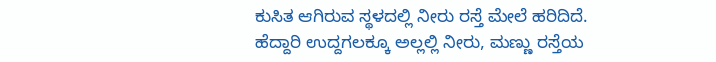ಕುಸಿತ ಆಗಿರುವ ಸ್ಥಳದಲ್ಲಿ ನೀರು ರಸ್ತೆ ಮೇಲೆ ಹರಿದಿದೆ. ಹೆದ್ದಾರಿ ಉದ್ದಗಲಕ್ಕೂ ಅಲ್ಲಲ್ಲಿ ನೀರು, ಮಣ್ಣು ರಸ್ತೆಯ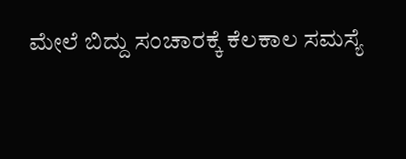ಮೇಲೆ ಬಿದ್ದು ಸಂಚಾರಕ್ಕೆ ಕೆಲಕಾಲ ಸಮಸ್ಯೆ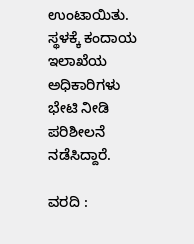ಉಂಟಾಯಿತು. ಸ್ಥಳಕ್ಕೆ ಕಂದಾಯ ಇಲಾಖೆಯ ಅಧಿಕಾರಿಗಳು ಭೇಟಿ ನೀಡಿ ಪರಿಶೀಲನೆ ನಡೆಸಿದ್ದಾರೆ.

ವರದಿ :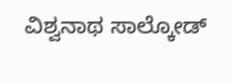ವಿಶ್ವನಾಥ ಸಾಲ್ಕೋಡ್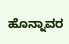ಹೊನ್ನಾವರ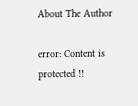About The Author

error: Content is protected !!